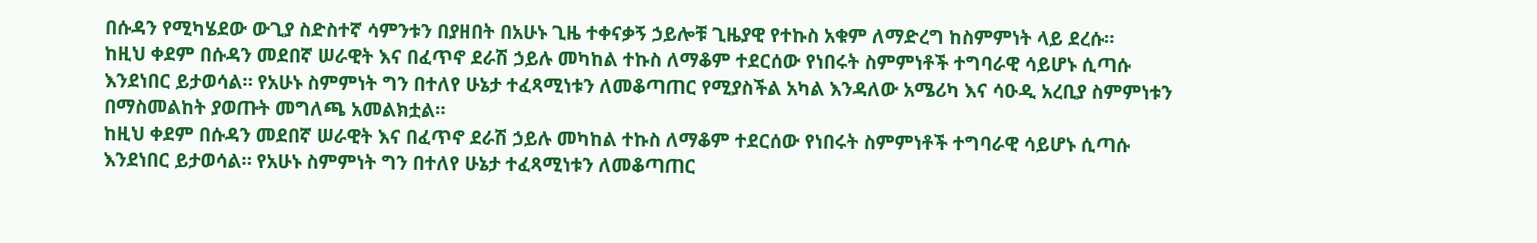በሱዳን የሚካሄደው ውጊያ ስድስተኛ ሳምንቱን በያዘበት በአሁኑ ጊዜ ተቀናቃኝ ኃይሎቹ ጊዜያዊ የተኩስ አቁም ለማድረግ ከስምምነት ላይ ደረሱ።
ከዚህ ቀደም በሱዳን መደበኛ ሠራዊት እና በፈጥኖ ደራሽ ኃይሉ መካከል ተኩስ ለማቆም ተደርሰው የነበሩት ስምምነቶች ተግባራዊ ሳይሆኑ ሲጣሱ እንደነበር ይታወሳል። የአሁኑ ስምምነት ግን በተለየ ሁኔታ ተፈጻሚነቱን ለመቆጣጠር የሚያስችል አካል እንዳለው አሜሪካ እና ሳዑዲ አረቢያ ስምምነቱን በማስመልከት ያወጡት መግለጫ አመልክቷል።
ከዚህ ቀደም በሱዳን መደበኛ ሠራዊት እና በፈጥኖ ደራሽ ኃይሉ መካከል ተኩስ ለማቆም ተደርሰው የነበሩት ስምምነቶች ተግባራዊ ሳይሆኑ ሲጣሱ እንደነበር ይታወሳል። የአሁኑ ስምምነት ግን በተለየ ሁኔታ ተፈጻሚነቱን ለመቆጣጠር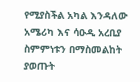የሚያስችል አካል እንዳለው አሜሪካ እና ሳዑዲ አረቢያ ስምምነቱን በማስመልከት ያወጡት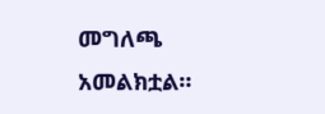መግለጫ አመልክቷል።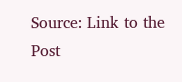Source: Link to the Post